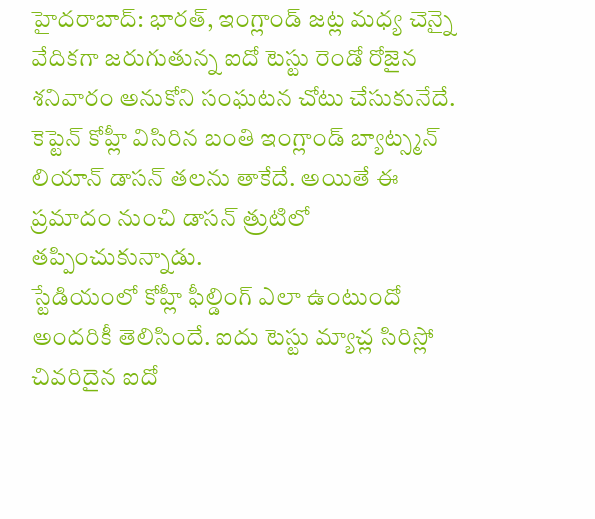హైదరాబాద్: భారత్, ఇంగ్లాండ్ జట్ల మధ్య చెన్నై వేదికగా జరుగుతున్న ఐదో టెస్టు రెండో రోజైన శనివారం అనుకోని సంఘటన చోటు చేసుకునేదే. కెప్టెన్ కోహ్లీ విసిరిన బంతి ఇంగ్లాండ్ బ్యాట్స్మన్ లియాన్ డాసన్ తలను తాకేదే. అయితే ఈ ప్రమాదం నుంచి డాసన్ త్రుటిలో తప్పించుకున్నాడు.
స్టేడియంలో కోహ్లీ ఫీల్డింగ్ ఎలా ఉంటుందో అందరికీ తెలిసిందే. ఐదు టెస్టు మ్యాచ్ల సిరిస్లో చివరిదైన ఐదో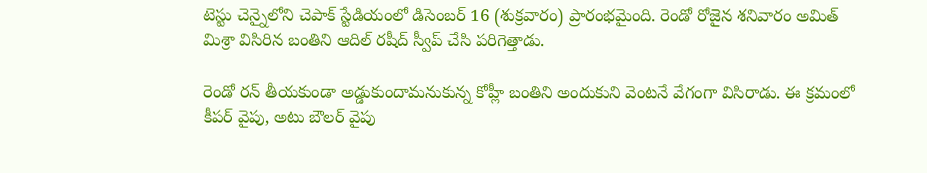టెస్టు చెన్నైలోని చెపాక్ స్టేడియంలో డిసెంబర్ 16 (శుక్రవారం) ప్రారంభమైంది. రెండో రోజైన శనివారం అమిత్ మిశ్రా విసిరిన బంతిని ఆదిల్ రషీద్ స్వీప్ చేసి పరిగెత్తాడు.

రెండో రన్ తీయకుండా అడ్డుకుందామనుకున్న కోహ్లీ బంతిని అందుకుని వెంటనే వేగంగా విసిరాడు. ఈ క్రమంలో కీపర్ వైపు, అటు బౌలర్ వైపు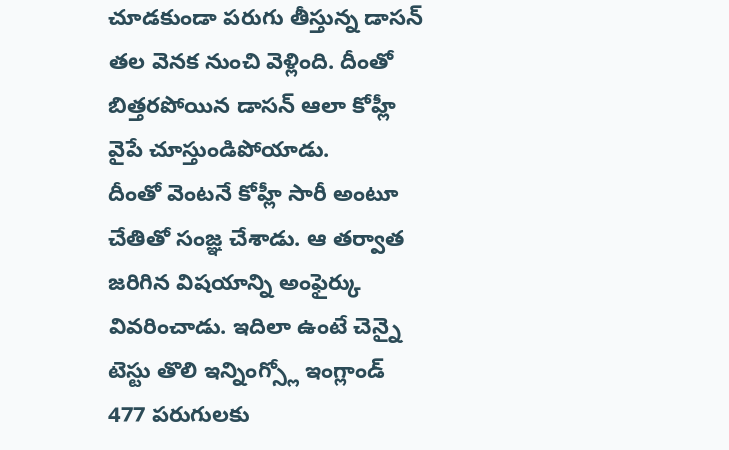చూడకుండా పరుగు తీస్తున్న డాసన్ తల వెనక నుంచి వెళ్లింది. దీంతో బిత్తరపోయిన డాసన్ ఆలా కోహ్లీ వైపే చూస్తుండిపోయాడు.
దీంతో వెంటనే కోహ్లీ సారీ అంటూ చేతితో సంజ్ఞ చేశాడు. ఆ తర్వాత జరిగిన విషయాన్ని అంఫైర్కు వివరించాడు. ఇదిలా ఉంటే చెన్నై టెస్టు తొలి ఇన్నింగ్స్లో ఇంగ్లాండ్ 477 పరుగులకు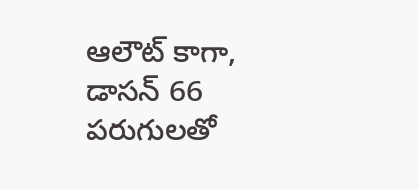ఆలౌట్ కాగా, డాసన్ 66 పరుగులతో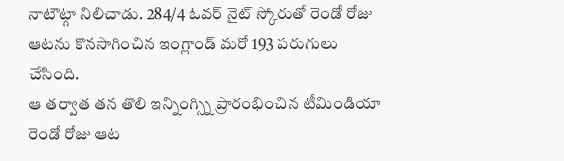నాటౌట్గా నిలిచాడు. 284/4 ఓవర్ నైట్ స్కోరుతో రెండో రోజు ఆటను కొనసాగించిన ఇంగ్లాండ్ మరో 193 పరుగులు చేసింది.
ఆ తర్వాత తన తొలి ఇన్నింగ్స్ని ప్రారంభించిన టీమిండియా రెండో రోజు ఆట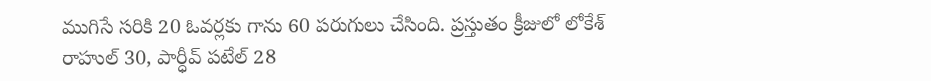ముగిసే సరికి 20 ఓవర్లకు గాను 60 పరుగులు చేసింది. ప్రస్తుతం క్రీజులో లోకేశ్ రాహుల్ 30, పార్ధీవ్ పటేల్ 28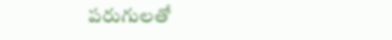పరుగులతో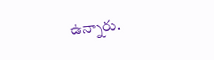ఉన్నారు.